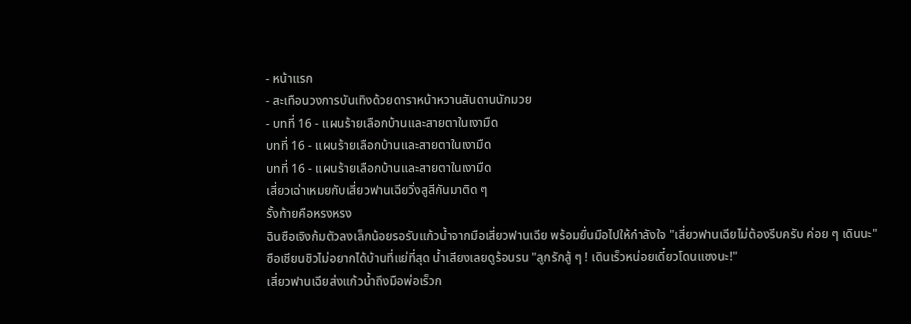- หน้าแรก
- สะเทือนวงการบันเทิงด้วยดาราหน้าหวานสันดานนักมวย
- บทที่ 16 - แผนร้ายเลือกบ้านและสายตาในเงามืด
บทที่ 16 - แผนร้ายเลือกบ้านและสายตาในเงามืด
บทที่ 16 - แผนร้ายเลือกบ้านและสายตาในเงามืด
เสี่ยวเฉ่าเหมยกับเสี่ยวฟานเฉียวิ่งสูสีกันมาติด ๆ
รั้งท้ายคือหรงหรง
ฉินซือเจิงก้มตัวลงเล็กน้อยรอรับแก้วน้ำจากมือเสี่ยวฟานเฉีย พร้อมยื่นมือไปให้กำลังใจ "เสี่ยวฟานเฉียไม่ต้องรีบครับ ค่อย ๆ เดินนะ"
ซือเชียนชิวไม่อยากได้บ้านที่แย่ที่สุด น้ำเสียงเลยดูร้อนรน "ลูกรักสู้ ๆ ! เดินเร็วหน่อยเดี๋ยวโดนแซงนะ!"
เสี่ยวฟานเฉียส่งแก้วน้ำถึงมือพ่อเร็วก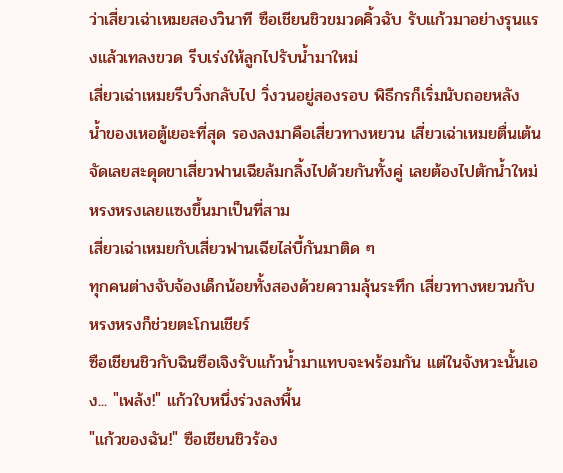ว่าเสี่ยวเฉ่าเหมยสองวินาที ซือเชียนชิวขมวดคิ้วฉับ รับแก้วมาอย่างรุนแรงแล้วเทลงขวด รีบเร่งให้ลูกไปรับน้ำมาใหม่
เสี่ยวเฉ่าเหมยรีบวิ่งกลับไป วิ่งวนอยู่สองรอบ พิธีกรก็เริ่มนับถอยหลัง
น้ำของเหอตู้เยอะที่สุด รองลงมาคือเสี่ยวทางหยวน เสี่ยวเฉ่าเหมยตื่นเต้นจัดเลยสะดุดขาเสี่ยวฟานเฉียล้มกลิ้งไปด้วยกันทั้งคู่ เลยต้องไปตักน้ำใหม่ หรงหรงเลยแซงขึ้นมาเป็นที่สาม
เสี่ยวเฉ่าเหมยกับเสี่ยวฟานเฉียไล่บี้กันมาติด ๆ
ทุกคนต่างจับจ้องเด็กน้อยทั้งสองด้วยความลุ้นระทึก เสี่ยวทางหยวนกับหรงหรงก็ช่วยตะโกนเชียร์
ซือเชียนชิวกับฉินซือเจิงรับแก้วน้ำมาแทบจะพร้อมกัน แต่ในจังหวะนั้นเอง... "เพล้ง!" แก้วใบหนึ่งร่วงลงพื้น
"แก้วของฉัน!" ซือเชียนชิวร้อง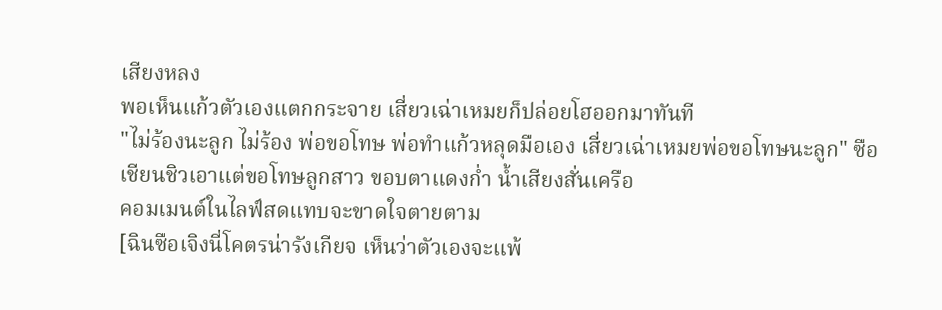เสียงหลง
พอเห็นแก้วตัวเองแตกกระจาย เสี่ยวเฉ่าเหมยก็ปล่อยโฮออกมาทันที
"ไม่ร้องนะลูก ไม่ร้อง พ่อขอโทษ พ่อทำแก้วหลุดมือเอง เสี่ยวเฉ่าเหมยพ่อขอโทษนะลูก" ซือเชียนชิวเอาแต่ขอโทษลูกสาว ขอบตาแดงก่ำ น้ำเสียงสั่นเครือ
คอมเมนต์ในไลฟ์สดแทบจะขาดใจตายตาม
[ฉินซือเจิงนี่โคตรน่ารังเกียจ เห็นว่าตัวเองจะแพ้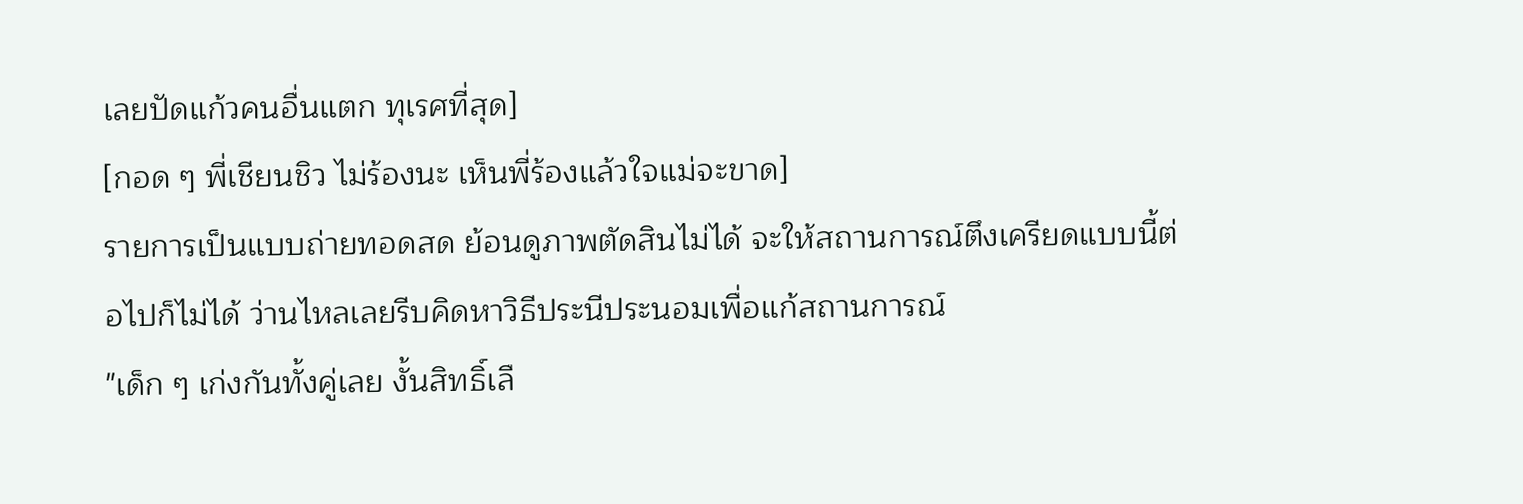เลยปัดแก้วคนอื่นแตก ทุเรศที่สุด]
[กอด ๆ พี่เชียนชิว ไม่ร้องนะ เห็นพี่ร้องแล้วใจแม่จะขาด]
รายการเป็นแบบถ่ายทอดสด ย้อนดูภาพตัดสินไม่ได้ จะให้สถานการณ์ตึงเครียดแบบนี้ต่อไปก็ไม่ได้ ว่านไหลเลยรีบคิดหาวิธีประนีประนอมเพื่อแก้สถานการณ์
"เด็ก ๆ เก่งกันทั้งคู่เลย งั้นสิทธิ์เลื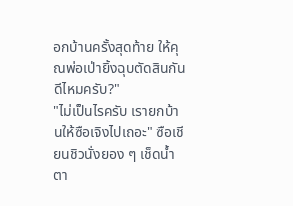อกบ้านครั้งสุดท้าย ให้คุณพ่อเป่ายิ้งฉุบตัดสินกันดีไหมครับ?"
"ไม่เป็นไรครับ เรายกบ้านให้ซือเจิงไปเถอะ" ซือเชียนชิวนั่งยอง ๆ เช็ดน้ำตา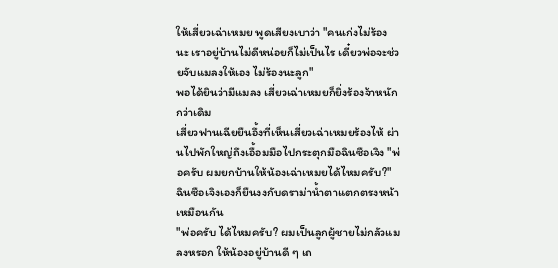ให้เสี่ยวเฉ่าเหมย พูดเสียงเบาว่า "คนเก่งไม่ร้องนะ เราอยู่บ้านไม่ดีหน่อยก็ไม่เป็นไร เดี๋ยวพ่อจะช่วยจับแมลงให้เอง ไม่ร้องนะลูก"
พอได้ยินว่ามีแมลง เสี่ยวเฉ่าเหมยก็ยิ่งร้องจ้าหนักกว่าเดิม
เสี่ยวฟานเฉียยืนอึ้งที่เห็นเสี่ยวเฉ่าเหมยร้องไห้ ผ่านไปพักใหญ่ถึงเอื้อมมือไปกระตุกมือฉินซือเจิง "พ่อครับ ผมยกบ้านให้น้องเฉ่าเหมยได้ไหมครับ?"
ฉินซือเจิงเองก็ยืนงงกับดราม่าน้ำตาแตกตรงหน้าเหมือนกัน
"พ่อครับ ได้ไหมครับ? ผมเป็นลูกผู้ชายไม่กลัวแมลงหรอก ให้น้องอยู่บ้านดี ๆ เถ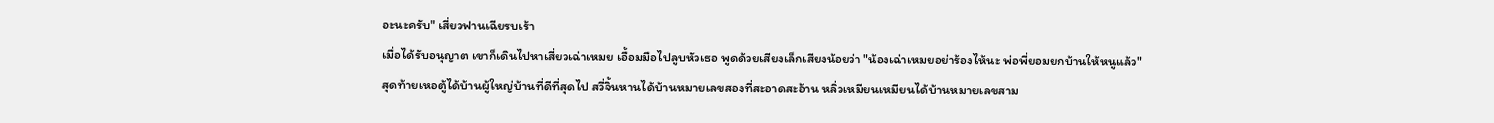อะนะครับ" เสี่ยวฟานเฉียรบเร้า
เมื่อได้รับอนุญาต เขาก็เดินไปหาเสี่ยวเฉ่าเหมย เอื้อมมือไปลูบหัวเธอ พูดด้วยเสียงเล็กเสียงน้อยว่า "น้องเฉ่าเหมยอย่าร้องไห้นะ พ่อพี่ยอมยกบ้านให้หนูแล้ว"
สุดท้ายเหอตู้ได้บ้านผู้ใหญ่บ้านที่ดีที่สุดไป สวี่จิ้นหานได้บ้านหมายเลขสองที่สะอาดสะอ้าน หลิ่วเหมียนเหมียนได้บ้านหมายเลขสาม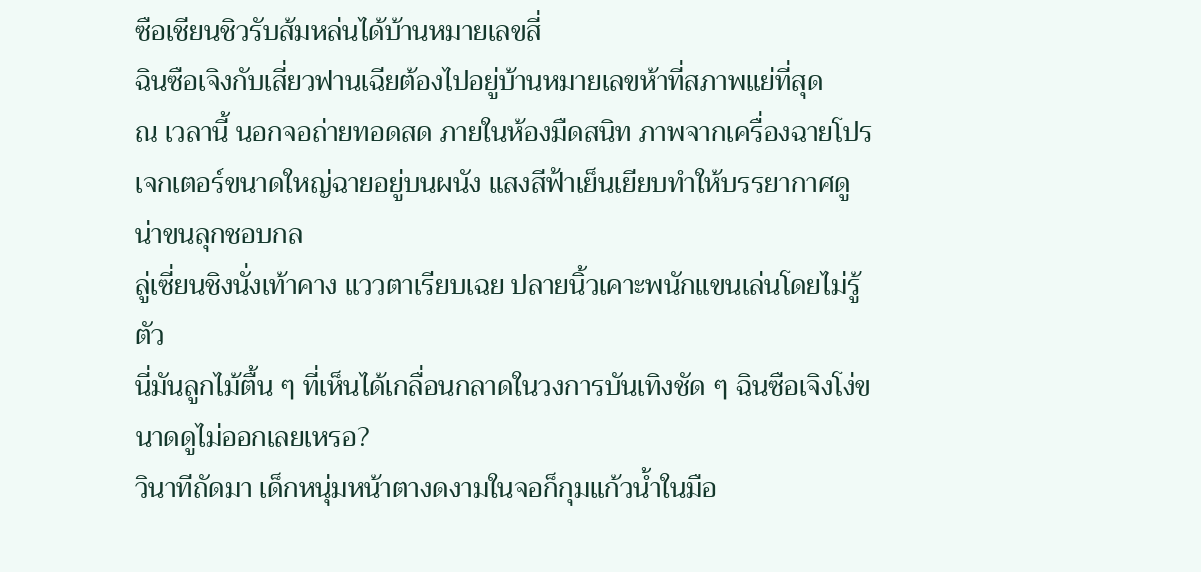ซือเชียนชิวรับส้มหล่นได้บ้านหมายเลขสี่
ฉินซือเจิงกับเสี่ยวฟานเฉียต้องไปอยู่บ้านหมายเลขห้าที่สภาพแย่ที่สุด
ณ เวลานี้ นอกจอถ่ายทอดสด ภายในห้องมืดสนิท ภาพจากเครื่องฉายโปรเจกเตอร์ขนาดใหญ่ฉายอยู่บนผนัง แสงสีฟ้าเย็นเยียบทำให้บรรยากาศดูน่าขนลุกชอบกล
ลู่เซี่ยนชิงนั่งเท้าคาง แววตาเรียบเฉย ปลายนิ้วเคาะพนักแขนเล่นโดยไม่รู้ตัว
นี่มันลูกไม้ตื้น ๆ ที่เห็นได้เกลื่อนกลาดในวงการบันเทิงชัด ๆ ฉินซือเจิงโง่ขนาดดูไม่ออกเลยเหรอ?
วินาทีถัดมา เด็กหนุ่มหน้าตางดงามในจอก็กุมแก้วน้ำในมือ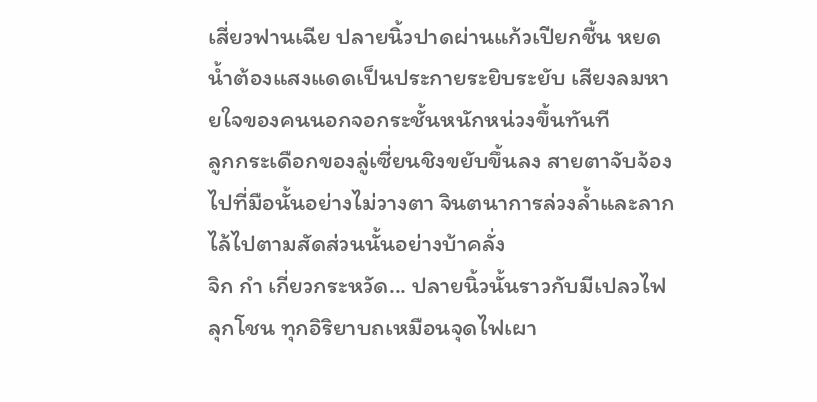เสี่ยวฟานเฉีย ปลายนิ้วปาดผ่านแก้วเปียกชื้น หยดน้ำต้องแสงแดดเป็นประกายระยิบระยับ เสียงลมหายใจของคนนอกจอกระชั้นหนักหน่วงขึ้นทันที
ลูกกระเดือกของลู่เซี่ยนชิงขยับขึ้นลง สายตาจับจ้องไปที่มือนั้นอย่างไม่วางตา จินตนาการล่วงล้ำและลากไล้ไปตามสัดส่วนนั้นอย่างบ้าคลั่ง
จิก กำ เกี่ยวกระหวัด... ปลายนิ้วนั้นราวกับมีเปลวไฟลุกโชน ทุกอิริยาบถเหมือนจุดไฟเผา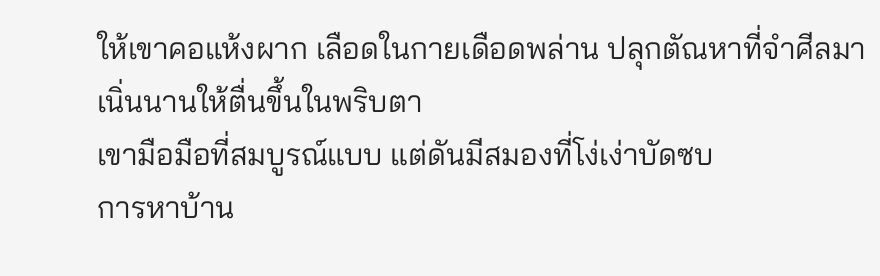ให้เขาคอแห้งผาก เลือดในกายเดือดพล่าน ปลุกตัณหาที่จำศีลมาเนิ่นนานให้ตื่นขึ้นในพริบตา
เขามือมือที่สมบูรณ์แบบ แต่ดันมีสมองที่โง่เง่าบัดซบ
การหาบ้าน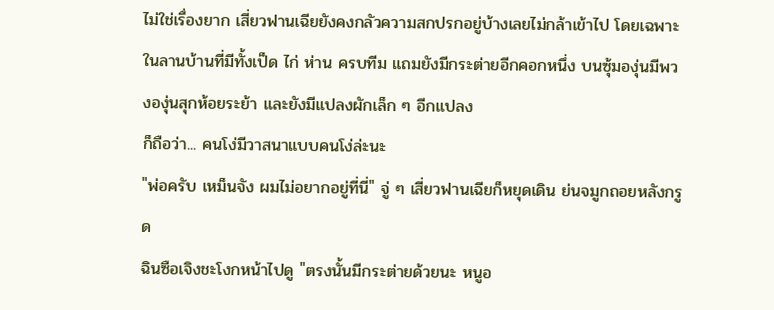ไม่ใช่เรื่องยาก เสี่ยวฟานเฉียยังคงกลัวความสกปรกอยู่บ้างเลยไม่กล้าเข้าไป โดยเฉพาะในลานบ้านที่มีทั้งเป็ด ไก่ ห่าน ครบทีม แถมยังมีกระต่ายอีกคอกหนึ่ง บนซุ้มองุ่นมีพวงองุ่นสุกห้อยระย้า และยังมีแปลงผักเล็ก ๆ อีกแปลง
ก็ถือว่า... คนโง่มีวาสนาแบบคนโง่ล่ะนะ
"พ่อครับ เหม็นจัง ผมไม่อยากอยู่ที่นี่" จู่ ๆ เสี่ยวฟานเฉียก็หยุดเดิน ย่นจมูกถอยหลังกรูด
ฉินซือเจิงชะโงกหน้าไปดู "ตรงนั้นมีกระต่ายด้วยนะ หนูอ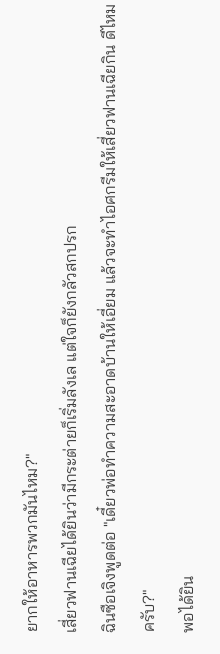ยากให้อาหารพวกมันไหม?"
เสี่ยวฟานเฉียได้ยินว่ามีกระต่ายก็เริ่มลังเล แต่ใจก็ยังกลัวสกปรก
ฉินซือเจิงพูดต่อ "เดี๋ยวพ่อทำความสะอาดบ้านให้เอี่ยม แล้วจะทำไอศกรีมให้เสี่ยวฟานเฉียกิน ดีไหมครับ?"
พอได้ยิน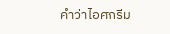คำว่าไอศกรีม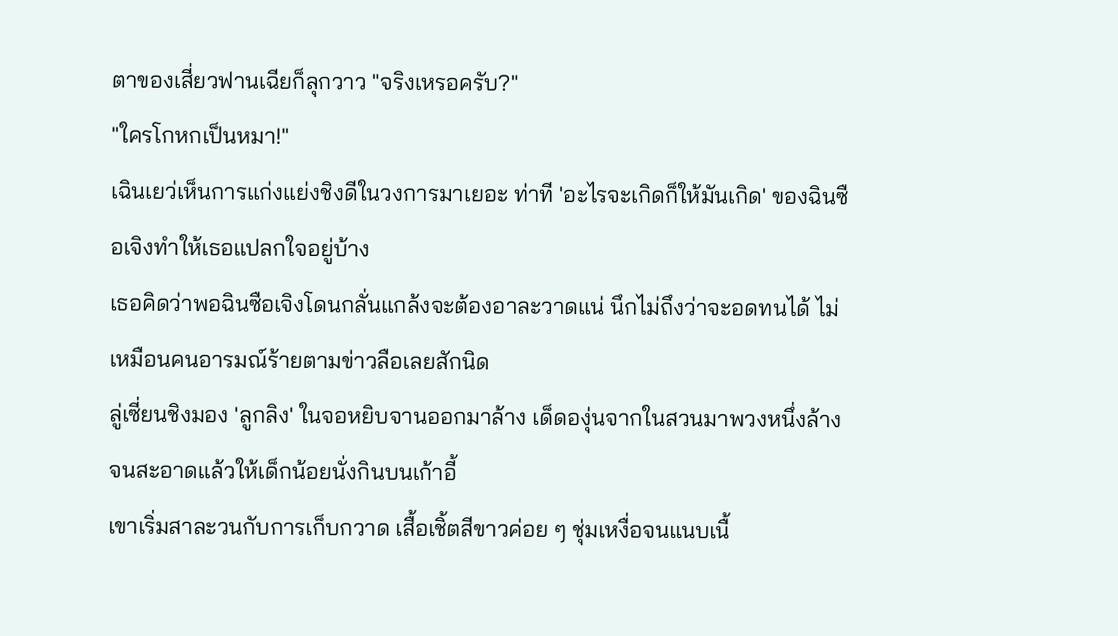ตาของเสี่ยวฟานเฉียก็ลุกวาว "จริงเหรอครับ?"
"ใครโกหกเป็นหมา!"
เฉินเยว่เห็นการแก่งแย่งชิงดีในวงการมาเยอะ ท่าที 'อะไรจะเกิดก็ให้มันเกิด' ของฉินซือเจิงทำให้เธอแปลกใจอยู่บ้าง
เธอคิดว่าพอฉินซือเจิงโดนกลั่นแกล้งจะต้องอาละวาดแน่ นึกไม่ถึงว่าจะอดทนได้ ไม่เหมือนคนอารมณ์ร้ายตามข่าวลือเลยสักนิด
ลู่เซี่ยนชิงมอง 'ลูกลิง' ในจอหยิบจานออกมาล้าง เด็ดองุ่นจากในสวนมาพวงหนึ่งล้างจนสะอาดแล้วให้เด็กน้อยนั่งกินบนเก้าอี้
เขาเริ่มสาละวนกับการเก็บกวาด เสื้อเชิ้ตสีขาวค่อย ๆ ชุ่มเหงื่อจนแนบเนื้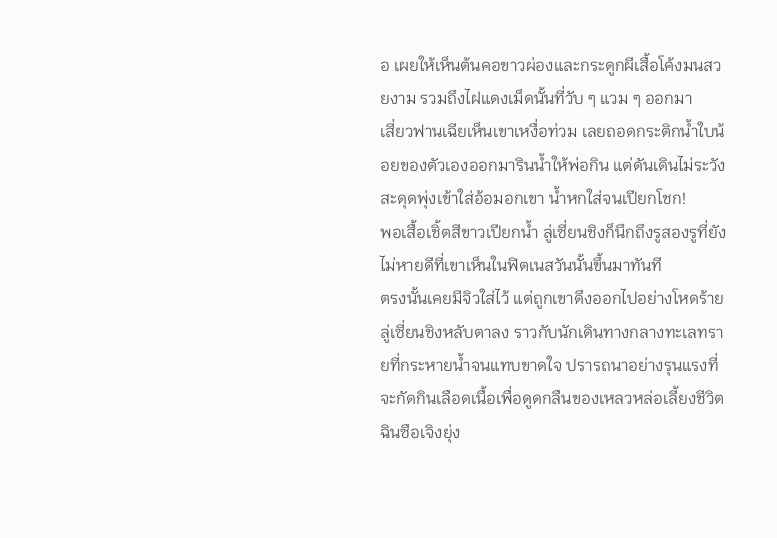อ เผยให้เห็นต้นคอขาวผ่องและกระดูกผีเสื้อโค้งมนสวยงาม รวมถึงไฝแดงเม็ดนั้นที่วับ ๆ แวม ๆ ออกมา
เสี่ยวฟานเฉียเห็นเขาเหงื่อท่วม เลยถอดกระติกน้ำใบน้อยของตัวเองออกมารินน้ำให้พ่อกิน แต่ดันเดินไม่ระวังสะดุดพุ่งเข้าใส่อ้อมอกเขา น้ำหกใส่จนเปียกโชก!
พอเสื้อเชิ้ตสีขาวเปียกน้ำ ลู่เซี่ยนชิงก็นึกถึงรูสองรูที่ยังไม่หายดีที่เขาเห็นในฟิตเนสวันนั้นขึ้นมาทันที
ตรงนั้นเคยมีจิวใส่ไว้ แต่ถูกเขาดึงออกไปอย่างโหดร้าย
ลู่เซี่ยนชิงหลับตาลง ราวกับนักเดินทางกลางทะเลทรายที่กระหายน้ำจนแทบขาดใจ ปรารถนาอย่างรุนแรงที่จะกัดกินเลือดเนื้อเพื่อดูดกลืนของเหลวหล่อเลี้ยงชีวิต
ฉินซือเจิงยุ่ง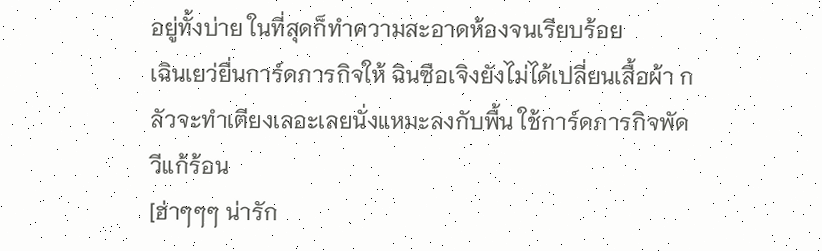อยู่ทั้งบ่าย ในที่สุดก็ทำความสะอาดห้องจนเรียบร้อย
เฉินเยว่ยื่นการ์ดภารกิจให้ ฉินซือเจิงยังไม่ได้เปลี่ยนเสื้อผ้า กลัวจะทำเตียงเลอะเลยนั่งแหมะลงกับพื้น ใช้การ์ดภารกิจพัดวีแก้ร้อน
[ฮ่าๆๆๆ น่ารัก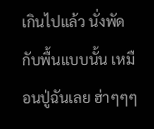เกินไปแล้ว นั่งพัดกับพื้นแบบนั้น เหมือนปู่ฉันเลย ฮ่าๆๆๆ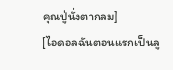คุณปู่นั่งตากลม]
[ไอดอลฉันตอนแรกเป็นลู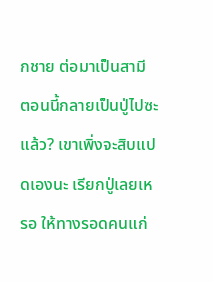กชาย ต่อมาเป็นสามี ตอนนี้กลายเป็นปู่ไปซะแล้ว? เขาเพิ่งจะสิบแปดเองนะ เรียกปู่เลยเหรอ ให้ทางรอดคนแก่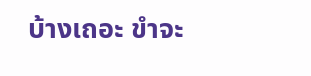บ้างเถอะ ขำจะ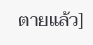ตายแล้ว]